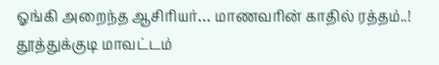ஓங்கி அறைந்த ஆசிரியர்… மாணவரின் காதில் ரத்தம்..!
தூத்துக்குடி மாவட்டம்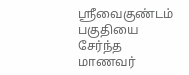ஸ்ரீவைகுண்டம் பகுதியை சேர்ந்த மாணவர்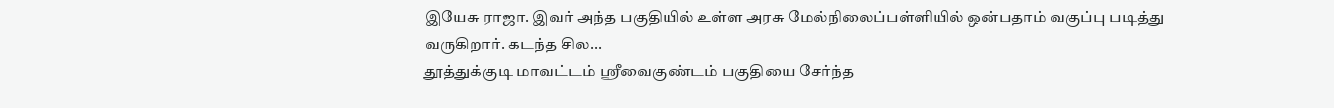இயேசு ராஜா. இவர் அந்த பகுதியில் உள்ள அரசு மேல்நிலைப்பள்ளியில் ஒன்பதாம் வகுப்பு படித்து வருகிறார். கடந்த சில...
தூத்துக்குடி மாவட்டம் ஸ்ரீவைகுண்டம் பகுதியை சேர்ந்த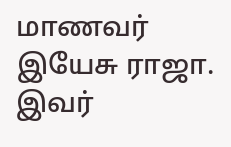மாணவர் இயேசு ராஜா. இவர்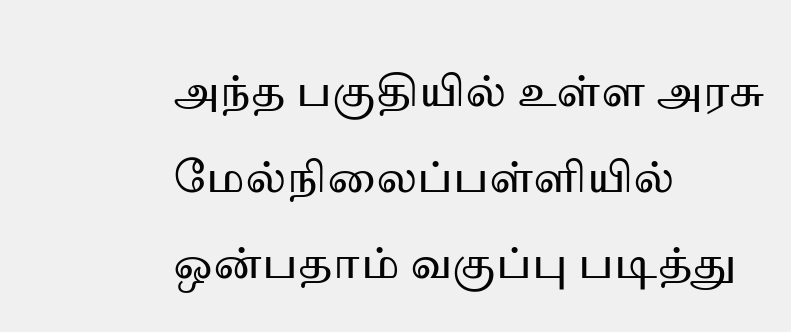அந்த பகுதியில் உள்ள அரசு மேல்நிலைப்பள்ளியில் ஒன்பதாம் வகுப்பு படித்து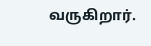வருகிறார்.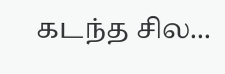கடந்த சில...